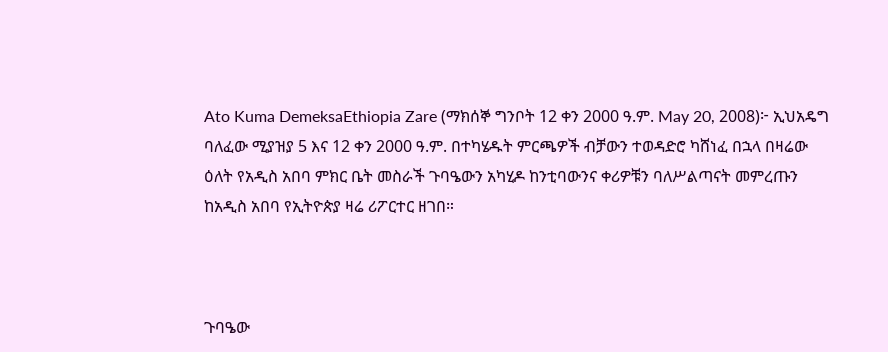Ato Kuma DemeksaEthiopia Zare (ማክሰኞ ግንቦት 12 ቀን 2000 ዓ.ም. May 20, 2008)፦ ኢህአዴግ ባለፈው ሚያዝያ 5 እና 12 ቀን 2000 ዓ.ም. በተካሄዱት ምርጫዎች ብቻውን ተወዳድሮ ካሸነፈ በኋላ በዛሬው ዕለት የአዲስ አበባ ምክር ቤት መስራች ጉባዔውን አካሂዶ ከንቲባውንና ቀሪዎቹን ባለሥልጣናት መምረጡን ከአዲስ አበባ የኢትዮጵያ ዛሬ ሪፖርተር ዘገበ።



ጉባዔው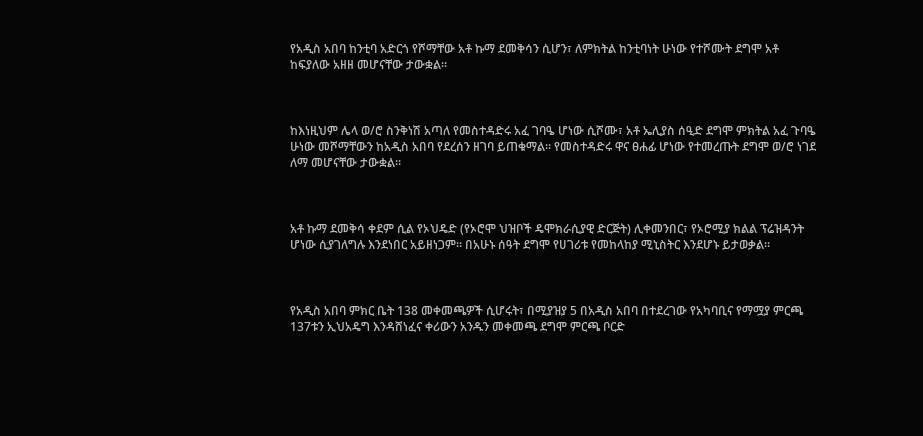የአዲስ አበባ ከንቲባ አድርጎ የሾማቸው አቶ ኩማ ደመቅሳን ሲሆን፣ ለምክትል ከንቲባነት ሁነው የተሾሙት ደግሞ አቶ ከፍያለው አዘዘ መሆናቸው ታውቋል።



ከእነዚህም ሌላ ወ/ሮ ስንቅነሽ አጣለ የመስተዳድሩ አፈ ገባዔ ሆነው ሲሾሙ፣ አቶ ኤሊያስ ሰዒድ ደግሞ ምክትል አፈ ጉባዔ ሁነው መሾማቸውን ከአዲስ አበባ የደረሰን ዘገባ ይጠቁማል። የመስተዳድሩ ዋና ፀሐፊ ሆነው የተመረጡት ደግሞ ወ/ሮ ነገደ ለማ መሆናቸው ታውቋል።



አቶ ኩማ ደመቅሳ ቀደም ሲል የኦህዴድ (የኦሮሞ ህዝቦች ዴሞክራሲያዊ ድርጅት) ሊቀመንበር፣ የኦሮሚያ ክልል ፕሬዝዳንት ሆነው ሲያገለግሉ እንደነበር አይዘነጋም። በአሁኑ ሰዓት ደግሞ የሀገሪቱ የመከላከያ ሚኒስትር እንደሆኑ ይታወቃል።



የአዲስ አበባ ምክር ቤት 138 መቀመጫዎች ሲሆሩት፣ በሚያዝያ 5 በአዲስ አበባ በተደረገው የአካባቢና የማሟያ ምርጫ 137ቱን ኢህአዴግ እንዳሸነፈና ቀሪውን አንዱን መቀመጫ ደግሞ ምርጫ ቦርድ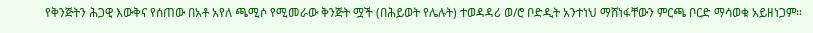የቅንጅትን ሕጋዊ እውቅና የሰጠው በአቶ አየለ ጫሚሶ የሚመራው ቅንጅት ሟች (በሕይወት የሌሉት) ተወዳዳሪ ወ/ሮ ቦድዲት አንተነህ ማሸነፋቸውን ምርጫ ቦርድ ማሳወቁ አይዘነጋም።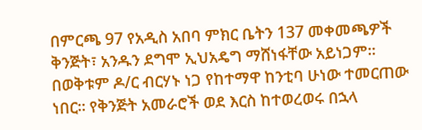በምርጫ 97 የአዲስ አበባ ምክር ቤትን 137 መቀመጫዎች ቅንጅት፣ አንዱን ደግሞ ኢህአዴግ ማሸነፋቸው አይነጋም። በወቅቱም ዶ/ር ብርሃኑ ነጋ የከተማዋ ከንቲባ ሁነው ተመርጠው ነበር። የቅንጅት አመራሮች ወደ እርስ ከተወረወሩ በኋላ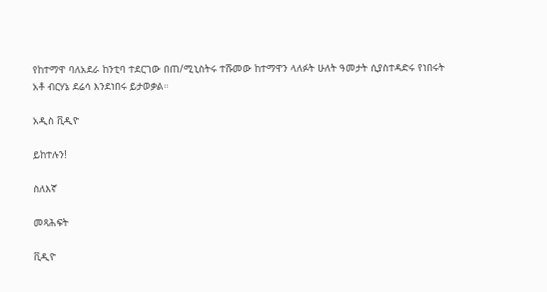የከተማዋ ባለአደራ ከንቲባ ተደርገው በጠ/ሚኒስትሩ ተሹመው ከተማዋን ላለፉት ሁለት ዓመታት ሲያስተዳድሩ የነበሩት አቶ ብርሃኔ ደሬሳ እንደነበሩ ይታወቃል።

አዲስ ቪዲዮ

ይከተሉን!

ስለእኛ

መጻሕፍት

ቪዲዮ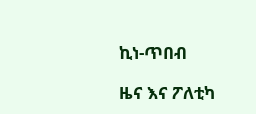ኪነ-ጥበብ

ዜና እና ፖለቲካ